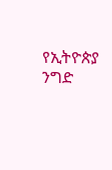የኢትዮጵያ ንግድ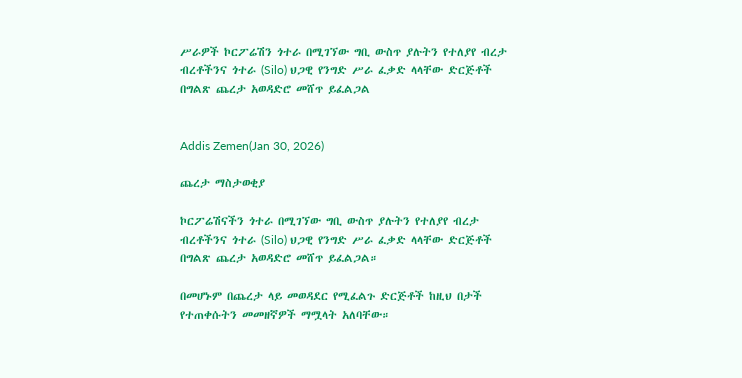ሥራዎች ኮርፖሬሽን ጎተራ በሚገኘው ግቢ ውስጥ ያሉትን የተለያየ ብረታ ብረቶችንና ጎተራ (Silo) ህጋዊ የንግድ ሥራ ፈቃድ ላላቸው ድርጅቶች በግልጽ ጨረታ አወዳድሮ መሸጥ ይፈልጋል


Addis Zemen(Jan 30, 2026)

ጨረታ ማስታወቂያ

ኮርፖሬሽናችን ጎተራ በሚገኘው ግቢ ውስጥ ያሉትን የተለያየ ብረታ ብረቶችንና ጎተራ (Silo) ህጋዊ የንግድ ሥራ ፈቃድ ላላቸው ድርጅቶች በግልጽ ጨረታ አወዳድሮ መሸጥ ይፈልጋል።

በመሆኑም በጨረታ ላይ መወዳደር የሚፈልጉ ድርጅቶች ከዚህ በታች የተጠቀሱትን መመዘኛዎች ማሟላት አለባቸው።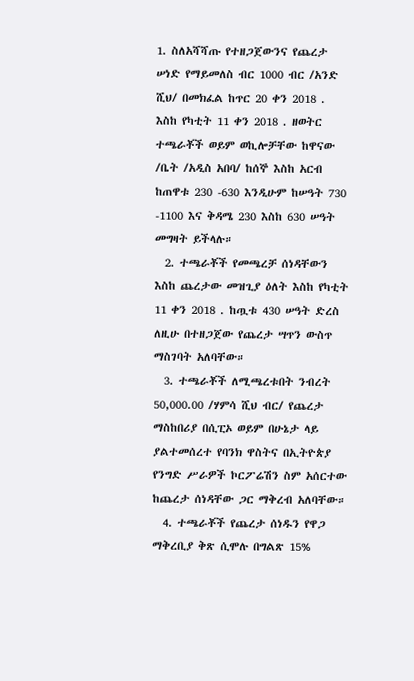1. ስለአሻሻጡ የተዘጋጀውንና የጨረታ ሠነድ የማይመለስ ብር 1000 ብር /አንድ ሺህ/ በመክፈል ከጥር 20 ቀን 2018 . እስከ የካቲት 11 ቀን 2018 . ዘወትር ተጫራቾች ወይም ወኪሎቻቸው ከዋናው /ቤት /አዲስ አበባ/ ከሰኞ እስከ አርብ ከጠዋቱ 230 -630 እንዲሁም ከሠዓት 730 -1100 እና ቅዳሜ 230 እስከ 630 ሠዓት መግዛት ይችላሉ።
  2. ተጫራቾች የመጫረቻ ሰነዳቸውን እስከ ጨረታው መዝጊያ ዕለት እስከ የካቲት 11 ቀን 2018 . ከጧቱ 430 ሠዓት ድረስ ለዚሁ በተዘጋጀው የጨረታ ሣጥን ውስጥ ማስገባት አለባቸው።
  3. ተጫራቾች ለሚጫረቱበት ንብረት 50,000.00 /ሃምሳ ሺህ ብር/ የጨረታ ማስከበሪያ በሲፒኦ ወይም በሁኔታ ላይ ያልተመሰረተ የባንክ ዋስትና በኢትዮጵያ የንግድ ሥራዎች ኮርፖሬሽን ስም አሰርተው ከጨረታ ሰነዳቸው ጋር ማቅረብ አለባቸው።
  4. ተጫራቾች የጨረታ ሰነዱን የዋጋ ማቅረቢያ ቅጽ ሲሞሉ በግልጽ 15%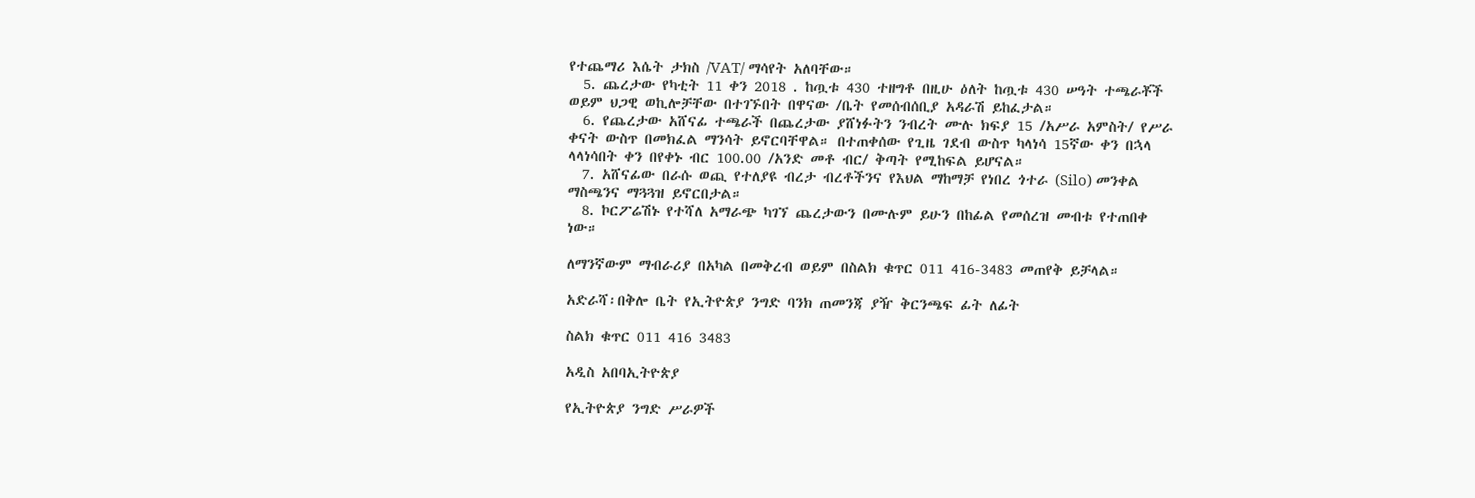የተጨማሪ እሴት ታክስ /VAT/ ማሳየት አለባቸው።
  5. ጨረታው የካቲት 11 ቀን 2018 . ከጧቱ 430 ተዘግቶ በዚሁ ዕለት ከጧቱ 430 ሠዓት ተጫራቾች ወይም ህጋዊ ወኪሎቻቸው በተገኙበት በዋናው /ቤት የመሰብሰቢያ አዳራሽ ይከፈታል።
  6. የጨረታው አሸናፊ ተጫራች በጨረታው ያሸነፉትን ንብረት ሙሉ ክፍያ 15 /አሥራ አምስት/ የሥራ ቀናት ውስጥ በመክፈል ማንሳት ይኖርባቸዋል። በተጠቀሰው የጊዜ ገደብ ውስጥ ካላነሳ 15ኛው ቀን በኋላ ላላነሳበት ቀን በየቀኑ ብር 100.00 /አንድ መቶ ብር/ ቅጣት የሚከፍል ይሆናል።
  7. አሸናፊው በራሱ ወጪ የተለያዩ ብረታ ብረቶችንና የእህል ማከማቻ የነበረ ጎተራ (Silo) መንቀል ማስጫንና ማጓጓዝ ይኖርበታል።
  8. ኮርፖሬሽኑ የተሻለ አማራጭ ካገኘ ጨረታውን በሙሉም ይሁን በከፊል የመሰረዝ መብቱ የተጠበቀ ነው።

ለማንኛውም ማብራሪያ በአካል በመቅረብ ወይም በስልክ ቁጥር 011 416-3483 መጠየቅ ይቻላል።

አድራሻ፡በቅሎ ቤት የኢትዮጵያ ንግድ ባንክ ጠመንጃ ያዥ ቅርንጫፍ ፊት ለፊት

ስልክ ቁጥር 011 416 3483

አዲስ አበባኢትዮጵያ

የኢትዮጵያ ንግድ ሥራዎች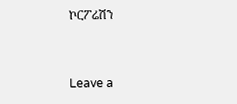ኮርፖሬሽን


Leave a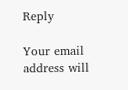Reply

Your email address will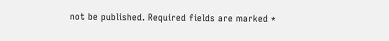not be published. Required fields are marked *